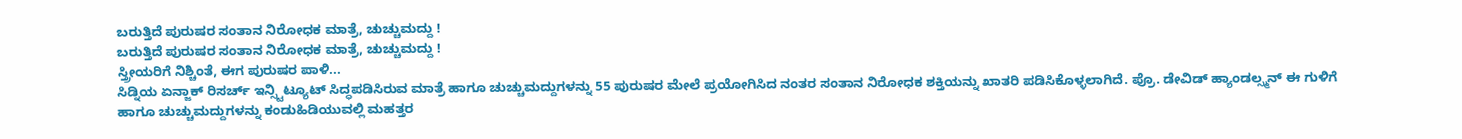ಬರುತ್ತಿದೆ ಪುರುಷರ ಸಂತಾನ ನಿರೋಧಕ ಮಾತ್ರೆ, ಚುಚ್ಚುಮದ್ದು !
ಬರುತ್ತಿದೆ ಪುರುಷರ ಸಂತಾನ ನಿರೋಧಕ ಮಾತ್ರೆ, ಚುಚ್ಚುಮದ್ದು !
ಸ್ತ್ರೀಯರಿಗೆ ನಿಶ್ಚಿಂತೆ, ಈಗ ಪುರುಷರ ಪಾಳಿ...
ಸಿಡ್ನಿಯ ಏನ್ಜಾಕ್ ರಿಸರ್ಚ್ ಇನ್ಸ್ಟಿಟ್ಯೂಟ್ ಸಿದ್ಧಪಡಿಸಿರುವ ಮಾತ್ರೆ ಹಾಗೂ ಚುಚ್ಚುಮದ್ದುಗಳನ್ನು 55 ಪುರುಷರ ಮೇಲೆ ಪ್ರಯೋಗಿಸಿದ ನಂತರ ಸಂತಾನ ನಿರೋಧಕ ಶಕ್ತಿಯನ್ನು ಖಾತರಿ ಪಡಿಸಿಕೊಳ್ಳಲಾಗಿದೆ. ಪ್ರೊ. ಡೇವಿಡ್ ಹ್ಯಾಂಡಲ್ಸ್ಮನ್ ಈ ಗುಳಿಗೆ ಹಾಗೂ ಚುಚ್ಚುಮದ್ದುಗಳನ್ನು ಕಂಡುಹಿಡಿಯುವಲ್ಲಿ ಮಹತ್ತರ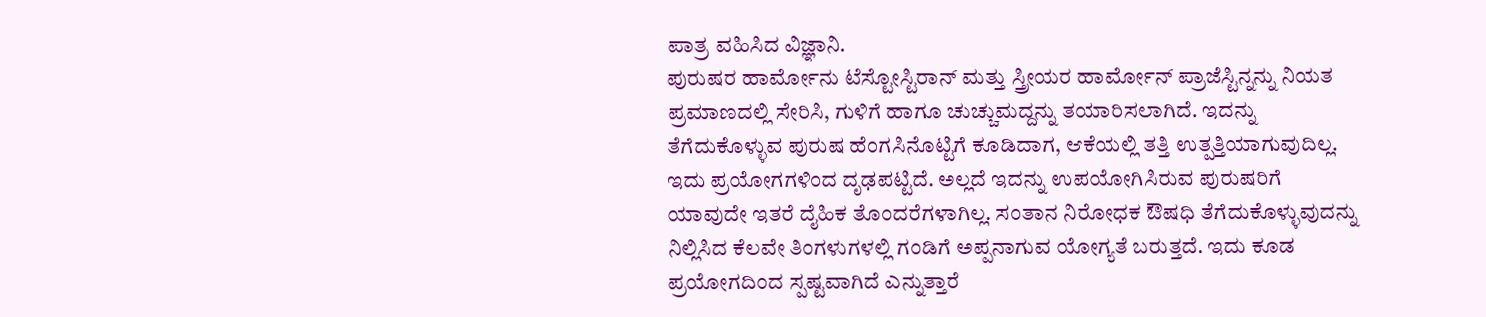ಪಾತ್ರ ವಹಿಸಿದ ವಿಜ್ಞಾನಿ.
ಪುರುಷರ ಹಾರ್ಮೋನು ಟೆಸ್ಟೋಸ್ಟಿರಾನ್ ಮತ್ತು ಸ್ತ್ರೀಯರ ಹಾರ್ಮೋನ್ ಪ್ರಾಜೆಸ್ಟಿನ್ನನ್ನು ನಿಯತ ಪ್ರಮಾಣದಲ್ಲಿ ಸೇರಿಸಿ, ಗುಳಿಗೆ ಹಾಗೂ ಚುಚ್ಚುಮದ್ದನ್ನು ತಯಾರಿಸಲಾಗಿದೆ. ಇದನ್ನು ತೆಗೆದುಕೊಳ್ಳುವ ಪುರುಷ ಹೆಂಗಸಿನೊಟ್ಟಿಗೆ ಕೂಡಿದಾಗ, ಆಕೆಯಲ್ಲಿ ತತ್ತಿ ಉತ್ಪತ್ತಿಯಾಗುವುದಿಲ್ಲ. ಇದು ಪ್ರಯೋಗಗಳಿಂದ ದೃಢಪಟ್ಟಿದೆ. ಅಲ್ಲದೆ ಇದನ್ನು ಉಪಯೋಗಿಸಿರುವ ಪುರುಷರಿಗೆ ಯಾವುದೇ ಇತರೆ ದೈಹಿಕ ತೊಂದರೆಗಳಾಗಿಲ್ಲ. ಸಂತಾನ ನಿರೋಧಕ ಔಷಧಿ ತೆಗೆದುಕೊಳ್ಳುವುದನ್ನು ನಿಲ್ಲಿಸಿದ ಕೆಲವೇ ತಿಂಗಳುಗಳಲ್ಲಿ ಗಂಡಿಗೆ ಅಪ್ಪನಾಗುವ ಯೋಗ್ಯತೆ ಬರುತ್ತದೆ. ಇದು ಕೂಡ ಪ್ರಯೋಗದಿಂದ ಸ್ಪಷ್ಟವಾಗಿದೆ ಎನ್ನುತ್ತಾರೆ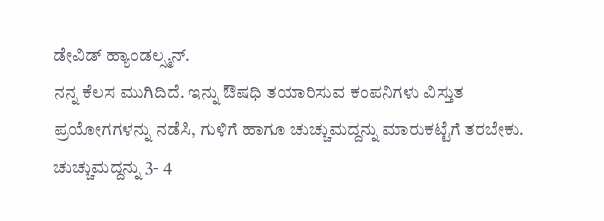ಡೇವಿಡ್ ಹ್ಯಾಂಡಲ್ಸ್ಮನ್.
ನನ್ನ ಕೆಲಸ ಮುಗಿದಿದೆ. ಇನ್ನು ಔಷಧಿ ತಯಾರಿಸುವ ಕಂಪನಿಗಳು ವಿಸ್ತುತ ಪ್ರಯೋಗಗಳನ್ನು ನಡೆಸಿ, ಗುಳಿಗೆ ಹಾಗೂ ಚುಚ್ಚುಮದ್ದನ್ನು ಮಾರುಕಟ್ಟೆಗೆ ತರಬೇಕು. ಚುಚ್ಚುಮದ್ದನ್ನು 3- 4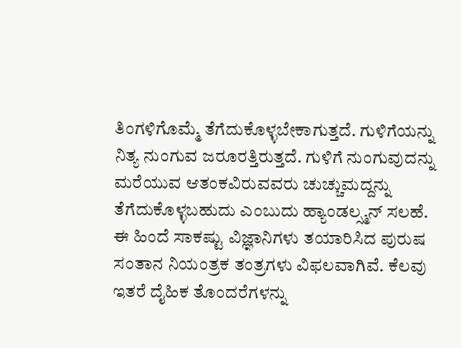ತಿಂಗಳಿಗೊಮ್ಮೆ ತೆಗೆದುಕೊಳ್ಳಬೇಕಾಗುತ್ತದೆ. ಗುಳಿಗೆಯನ್ನು ನಿತ್ಯ ನುಂಗುವ ಜರೂರತ್ತಿರುತ್ತದೆ. ಗುಳಿಗೆ ನುಂಗುವುದನ್ನು ಮರೆಯುವ ಆತಂಕವಿರುವವರು ಚುಚ್ಚುಮದ್ದನ್ನು ತೆಗೆದುಕೊಳ್ಳಬಹುದು ಎಂಬುದು ಹ್ಯಾಂಡಲ್ಸ್ಮನ್ ಸಲಹೆ.
ಈ ಹಿಂದೆ ಸಾಕಷ್ಟು ವಿಜ್ಞಾನಿಗಳು ತಯಾರಿಸಿದ ಪುರುಷ ಸಂತಾನ ನಿಯಂತ್ರಕ ತಂತ್ರಗಳು ವಿಫಲವಾಗಿವೆ. ಕೆಲವು ಇತರೆ ದೈಹಿಕ ತೊಂದರೆಗಳನ್ನು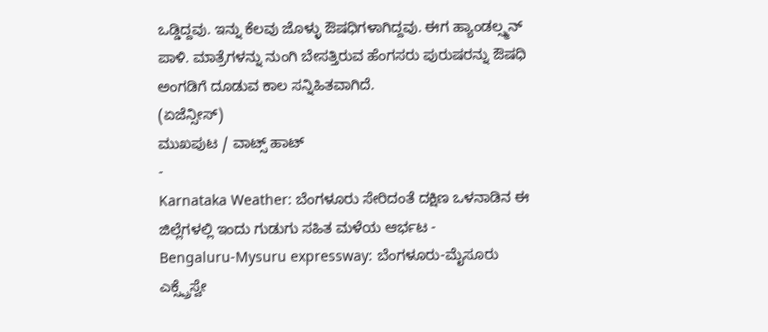ಒಡ್ಡಿದ್ದವು. ಇನ್ನು ಕೆಲವು ಜೊಳ್ಳು ಔಷಧಿಗಳಾಗಿದ್ದವು. ಈಗ ಹ್ಯಾಂಡಲ್ಸ್ಮನ್ ಪಾಳಿ. ಮಾತ್ರೆಗಳನ್ನು ನುಂಗಿ ಬೇಸತ್ತಿರುವ ಹೆಂಗಸರು ಪುರುಷರನ್ನು ಔಷಧಿ ಅಂಗಡಿಗೆ ದೂಡುವ ಕಾಲ ಸನ್ನಿಹಿತವಾಗಿದೆ.
(ಏಜೆನ್ಸೀಸ್)
ಮುಖಪುಟ / ವಾಟ್ಸ್ ಹಾಟ್
-
Karnataka Weather: ಬೆಂಗಳೂರು ಸೇರಿದಂತೆ ದಕ್ಷಿಣ ಒಳನಾಡಿನ ಈ ಜಿಲ್ಲೆಗಳಲ್ಲಿ ಇಂದು ಗುಡುಗು ಸಹಿತ ಮಳೆಯ ಆರ್ಭಟ -
Bengaluru-Mysuru expressway: ಬೆಂಗಳೂರು-ಮೈಸೂರು ಎಕ್ಸ್ಪ್ರೆಸ್ವೇ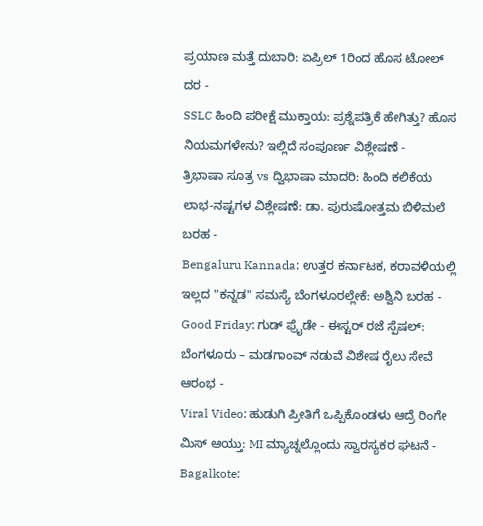ಪ್ರಯಾಣ ಮತ್ತೆ ದುಬಾರಿ: ಏಪ್ರಿಲ್ 1ರಿಂದ ಹೊಸ ಟೋಲ್ ದರ -
SSLC ಹಿಂದಿ ಪರೀಕ್ಷೆ ಮುಕ್ತಾಯ: ಪ್ರಶ್ನೆಪತ್ರಿಕೆ ಹೇಗಿತ್ತು? ಹೊಸ ನಿಯಮಗಳೇನು? ಇಲ್ಲಿದೆ ಸಂಪೂರ್ಣ ವಿಶ್ಲೇಷಣೆ -
ತ್ರಿಭಾಷಾ ಸೂತ್ರ vs ದ್ವಿಭಾಷಾ ಮಾದರಿ: ಹಿಂದಿ ಕಲಿಕೆಯ ಲಾಭ-ನಷ್ಟಗಳ ವಿಶ್ಲೇಷಣೆ: ಡಾ. ಪುರುಷೋತ್ತಮ ಬಿಳಿಮಲೆ ಬರಹ -
Bengaluru Kannada: ಉತ್ತರ ಕರ್ನಾಟಕ, ಕರಾವಳಿಯಲ್ಲಿ ಇಲ್ಲದ "ಕನ್ನಡ" ಸಮಸ್ಯೆ ಬೆಂಗಳೂರಲ್ಲೇಕೆ: ಅಶ್ವಿನಿ ಬರಹ -
Good Friday: ಗುಡ್ ಫ್ರೈಡೇ - ಈಸ್ಟರ್ ರಜೆ ಸ್ಪೆಷಲ್: ಬೆಂಗಳೂರು – ಮಡಗಾಂವ್ ನಡುವೆ ವಿಶೇಷ ರೈಲು ಸೇವೆ ಆರಂಭ -
Viral Video: ಹುಡುಗಿ ಪ್ರೀತಿಗೆ ಒಪ್ಪಿಕೊಂಡಳು ಆದ್ರೆ ರಿಂಗೇ ಮಿಸ್ ಆಯ್ತು: MI ಮ್ಯಾಚ್ನಲ್ಲೊಂದು ಸ್ವಾರಸ್ಯಕರ ಘಟನೆ -
Bagalkote: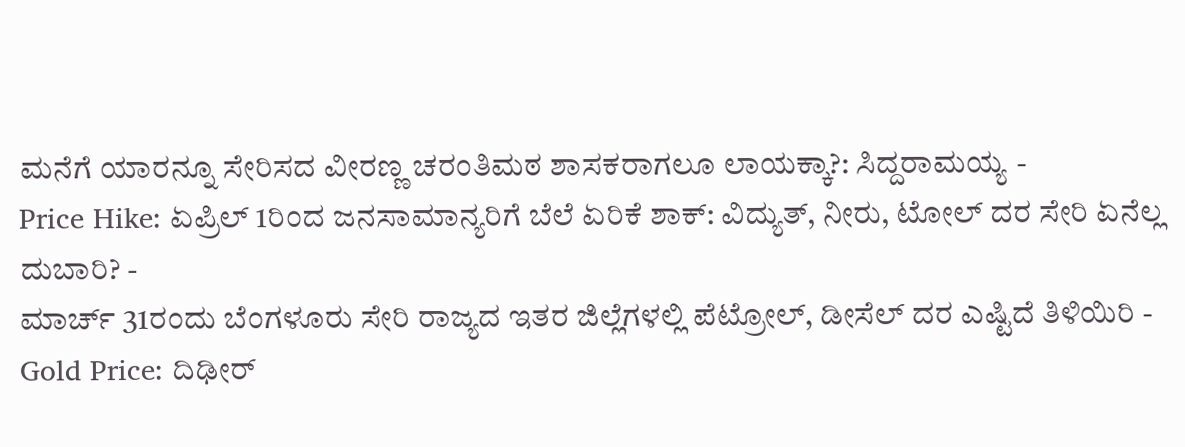ಮನೆಗೆ ಯಾರನ್ನೂ ಸೇರಿಸದ ವೀರಣ್ಣ ಚರಂತಿಮಠ ಶಾಸಕರಾಗಲೂ ಲಾಯಕ್ಕಾ?: ಸಿದ್ದರಾಮಯ್ಯ -
Price Hike: ಏಪ್ರಿಲ್ 1ರಿಂದ ಜನಸಾಮಾನ್ಯರಿಗೆ ಬೆಲೆ ಏರಿಕೆ ಶಾಕ್: ವಿದ್ಯುತ್, ನೀರು, ಟೋಲ್ ದರ ಸೇರಿ ಏನೆಲ್ಲ ದುಬಾರಿ? -
ಮಾರ್ಚ್ 31ರಂದು ಬೆಂಗಳೂರು ಸೇರಿ ರಾಜ್ಯದ ಇತರ ಜಿಲ್ಲೆಗಳಲ್ಲಿ ಪೆಟ್ರೋಲ್, ಡೀಸೆಲ್ ದರ ಎಷ್ಟಿದೆ ತಿಳಿಯಿರಿ -
Gold Price: ದಿಢೀರ್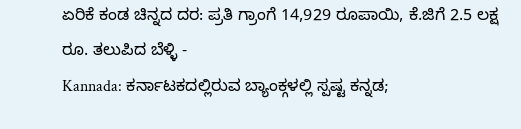ಏರಿಕೆ ಕಂಡ ಚಿನ್ನದ ದರ: ಪ್ರತಿ ಗ್ರಾಂಗೆ 14,929 ರೂಪಾಯಿ, ಕೆ.ಜಿಗೆ 2.5 ಲಕ್ಷ ರೂ. ತಲುಪಿದ ಬೆಳ್ಳಿ -
Kannada: ಕರ್ನಾಟಕದಲ್ಲಿರುವ ಬ್ಯಾಂಕ್ಗಳಲ್ಲಿ ಸ್ಪಷ್ಟ ಕನ್ನಡ;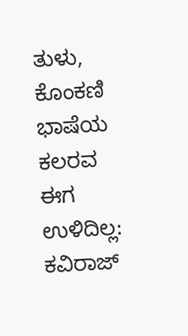ತುಳು, ಕೊಂಕಣಿ ಭಾಷೆಯ ಕಲರವ ಈಗ ಉಳಿದಿಲ್ಲ: ಕವಿರಾಜ್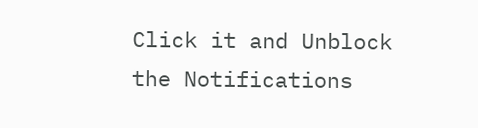Click it and Unblock the Notifications